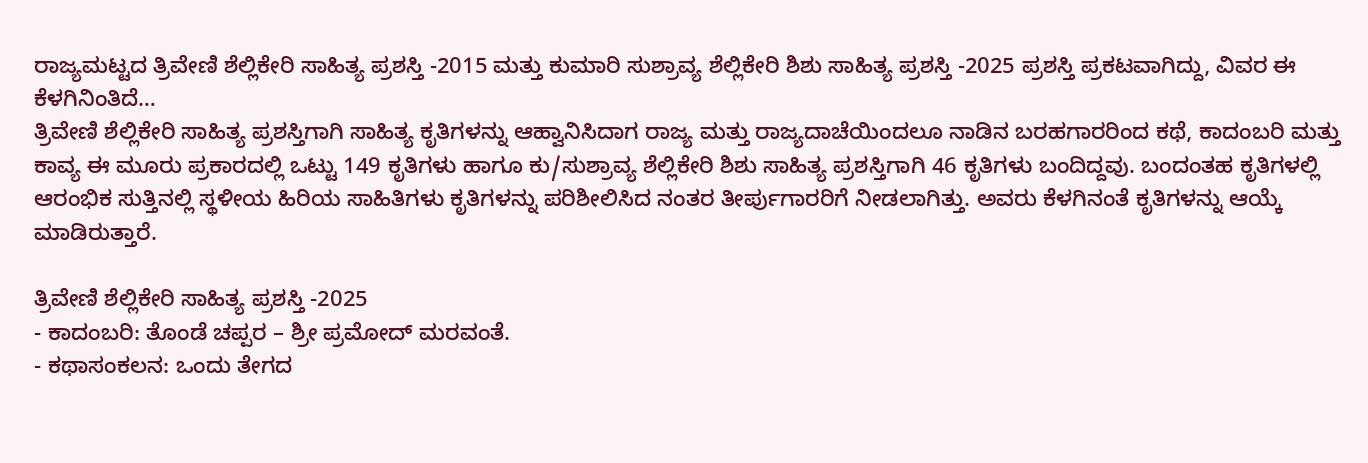ರಾಜ್ಯಮಟ್ಟದ ತ್ರಿವೇಣಿ ಶೆಲ್ಲಿಕೇರಿ ಸಾಹಿತ್ಯ ಪ್ರಶಸ್ತಿ -2015 ಮತ್ತು ಕುಮಾರಿ ಸುಶ್ರಾವ್ಯ ಶೆಲ್ಲಿಕೇರಿ ಶಿಶು ಸಾಹಿತ್ಯ ಪ್ರಶಸ್ತಿ -2025 ಪ್ರಶಸ್ತಿ ಪ್ರಕಟವಾಗಿದ್ದು, ವಿವರ ಈ ಕೆಳಗಿನಿಂತಿದೆ…
ತ್ರಿವೇಣಿ ಶೆಲ್ಲಿಕೇರಿ ಸಾಹಿತ್ಯ ಪ್ರಶಸ್ತಿಗಾಗಿ ಸಾಹಿತ್ಯ ಕೃತಿಗಳನ್ನು ಆಹ್ವಾನಿಸಿದಾಗ ರಾಜ್ಯ ಮತ್ತು ರಾಜ್ಯದಾಚೆಯಿಂದಲೂ ನಾಡಿನ ಬರಹಗಾರರಿಂದ ಕಥೆ, ಕಾದಂಬರಿ ಮತ್ತು ಕಾವ್ಯ ಈ ಮೂರು ಪ್ರಕಾರದಲ್ಲಿ ಒಟ್ಟು 149 ಕೃತಿಗಳು ಹಾಗೂ ಕು/ಸುಶ್ರಾವ್ಯ ಶೆಲ್ಲಿಕೇರಿ ಶಿಶು ಸಾಹಿತ್ಯ ಪ್ರಶಸ್ತಿಗಾಗಿ 46 ಕೃತಿಗಳು ಬಂದಿದ್ದವು. ಬಂದಂತಹ ಕೃತಿಗಳಲ್ಲಿ ಆರಂಭಿಕ ಸುತ್ತಿನಲ್ಲಿ ಸ್ಥಳೀಯ ಹಿರಿಯ ಸಾಹಿತಿಗಳು ಕೃತಿಗಳನ್ನು ಪರಿಶೀಲಿಸಿದ ನಂತರ ತೀರ್ಪುಗಾರರಿಗೆ ನೀಡಲಾಗಿತ್ತು. ಅವರು ಕೆಳಗಿನಂತೆ ಕೃತಿಗಳನ್ನು ಆಯ್ಕೆ ಮಾಡಿರುತ್ತಾರೆ.

ತ್ರಿವೇಣಿ ಶೆಲ್ಲಿಕೇರಿ ಸಾಹಿತ್ಯ ಪ್ರಶಸ್ತಿ -2025
- ಕಾದಂಬರಿ: ತೊಂಡೆ ಚಪ್ಪರ – ಶ್ರೀ ಪ್ರಮೋದ್ ಮರವಂತೆ.
- ಕಥಾಸಂಕಲನ: ಒಂದು ತೇಗದ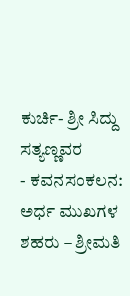ಕುರ್ಚಿ- ಶ್ರೀ ಸಿದ್ದು ಸತ್ಯಣ್ಣವರ
- ಕವನಸಂಕಲನ: ಅರ್ಧ ಮುಖಗಳ ಶಹರು – ಶ್ರೀಮತಿ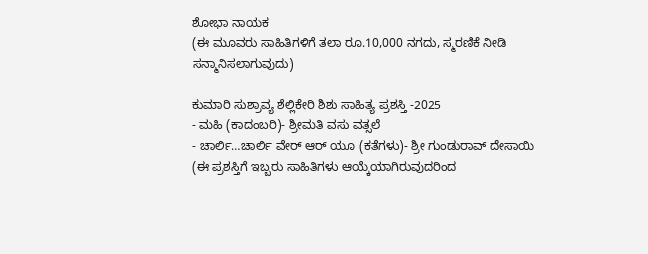ಶೋಭಾ ನಾಯಕ
(ಈ ಮೂವರು ಸಾಹಿತಿಗಳಿಗೆ ತಲಾ ರೂ.10,000 ನಗದು, ಸ್ಮರಣಿಕೆ ನೀಡಿ ಸನ್ಮಾನಿಸಲಾಗುವುದು)

ಕುಮಾರಿ ಸುಶ್ರಾವ್ಯ ಶೆಲ್ಲಿಕೇರಿ ಶಿಶು ಸಾಹಿತ್ಯ ಪ್ರಶಸ್ತಿ -2025
- ಮಹಿ (ಕಾದಂಬರಿ)- ಶ್ರೀಮತಿ ವಸು ವತ್ಸಲೆ
- ಚಾರ್ಲಿ…ಚಾರ್ಲಿ ವೇರ್ ಆರ್ ಯೂ (ಕತೆಗಳು)- ಶ್ರೀ ಗುಂಡುರಾವ್ ದೇಸಾಯಿ
(ಈ ಪ್ರಶಸ್ತಿಗೆ ಇಬ್ಬರು ಸಾಹಿತಿಗಳು ಆಯ್ಕೆಯಾಗಿರುವುದರಿಂದ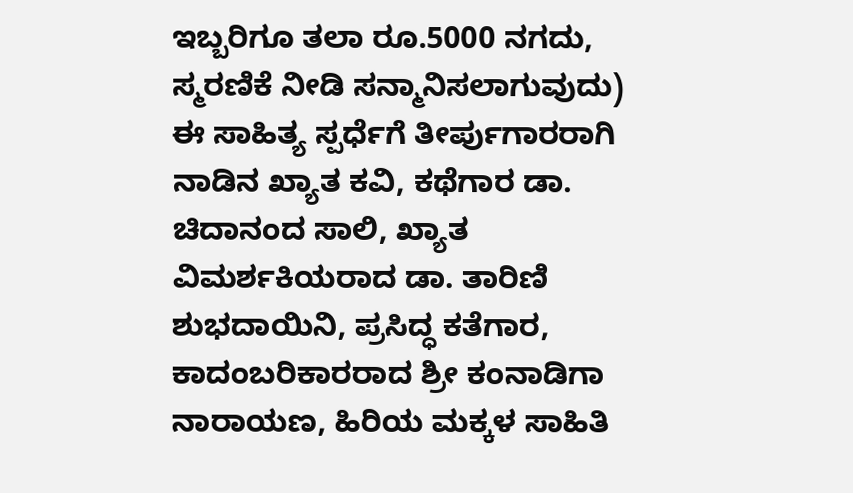ಇಬ್ಬರಿಗೂ ತಲಾ ರೂ.5000 ನಗದು, ಸ್ಮರಣಿಕೆ ನೀಡಿ ಸನ್ಮಾನಿಸಲಾಗುವುದು)
ಈ ಸಾಹಿತ್ಯ ಸ್ಪರ್ಧೆಗೆ ತೀರ್ಪುಗಾರರಾಗಿ ನಾಡಿನ ಖ್ಯಾತ ಕವಿ, ಕಥೆಗಾರ ಡಾ. ಚಿದಾನಂದ ಸಾಲಿ, ಖ್ಯಾತ ವಿಮರ್ಶಕಿಯರಾದ ಡಾ. ತಾರಿಣಿ ಶುಭದಾಯಿನಿ, ಪ್ರಸಿದ್ಧ ಕತೆಗಾರ, ಕಾದಂಬರಿಕಾರರಾದ ಶ್ರೀ ಕಂನಾಡಿಗಾ ನಾರಾಯಣ, ಹಿರಿಯ ಮಕ್ಕಳ ಸಾಹಿತಿ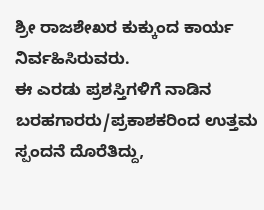ಶ್ರೀ ರಾಜಶೇಖರ ಕುಕ್ಕುಂದ ಕಾರ್ಯ ನಿರ್ವಹಿಸಿರುವರು.
ಈ ಎರಡು ಪ್ರಶಸ್ತಿಗಳಿಗೆ ನಾಡಿನ ಬರಹಗಾರರು/ಪ್ರಕಾಶಕರಿಂದ ಉತ್ತಮ ಸ್ಪಂದನೆ ದೊರೆತಿದ್ದು,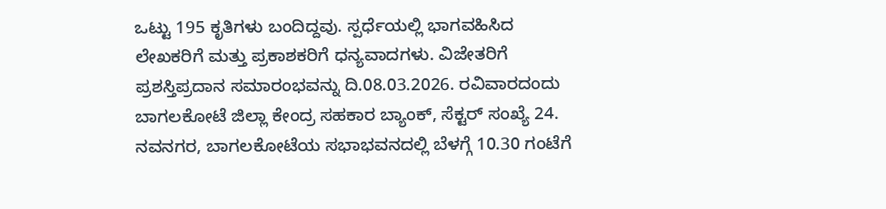ಒಟ್ಟು 195 ಕೃತಿಗಳು ಬಂದಿದ್ದವು. ಸ್ಪರ್ಧೆಯಲ್ಲಿ ಭಾಗವಹಿಸಿದ ಲೇಖಕರಿಗೆ ಮತ್ತು ಪ್ರಕಾಶಕರಿಗೆ ಧನ್ಯವಾದಗಳು. ವಿಜೇತರಿಗೆ ಪ್ರಶಸ್ತಿಪ್ರದಾನ ಸಮಾರಂಭವನ್ನು ದಿ.08.03.2026. ರವಿವಾರದಂದು ಬಾಗಲಕೋಟೆ ಜಿಲ್ಲಾ ಕೇಂದ್ರ ಸಹಕಾರ ಬ್ಯಾಂಕ್, ಸೆಕ್ಟರ್ ಸಂಖ್ಯೆ 24. ನವನಗರ, ಬಾಗಲಕೋಟೆಯ ಸಭಾಭವನದಲ್ಲಿ ಬೆಳಗ್ಗೆ 10.30 ಗಂಟೆಗೆ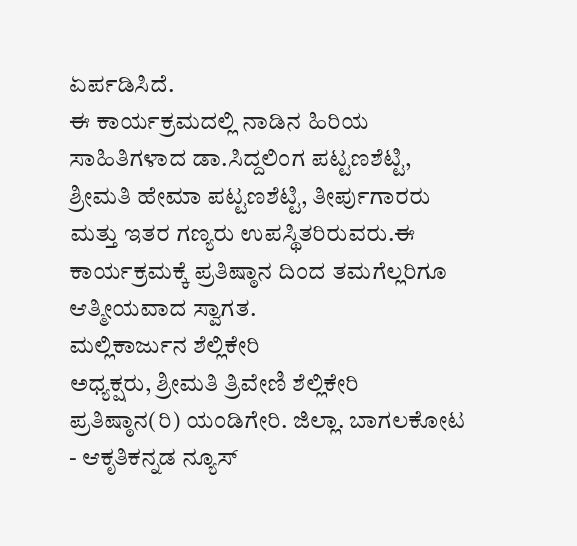ಏರ್ಪಡಿಸಿದೆ.
ಈ ಕಾರ್ಯಕ್ರಮದಲ್ಲಿ ನಾಡಿನ ಹಿರಿಯ ಸಾಹಿತಿಗಳಾದ ಡಾ.ಸಿದ್ದಲಿಂಗ ಪಟ್ಟಣಶೆಟ್ಟಿ, ಶ್ರೀಮತಿ ಹೇಮಾ ಪಟ್ಟಣಶೆಟ್ಟಿ, ತೀರ್ಪುಗಾರರು ಮತ್ತು ಇತರ ಗಣ್ಯರು ಉಪಸ್ಥಿತರಿರುವರು.ಈ ಕಾರ್ಯಕ್ರಮಕ್ಕೆ ಪ್ರತಿಷ್ಠಾನ ದಿಂದ ತಮಗೆಲ್ಲರಿಗೂ ಆತ್ಮೀಯವಾದ ಸ್ವಾಗತ.
ಮಲ್ಲಿಕಾರ್ಜುನ ಶೆಲ್ಲಿಕೇರಿ
ಅಧ್ಯಕ್ಷರು, ಶ್ರೀಮತಿ ತ್ರಿವೇಣಿ ಶೆಲ್ಲಿಕೇರಿ ಪ್ರತಿಷ್ಠಾನ(ರಿ) ಯಂಡಿಗೇರಿ. ಜಿಲ್ಲಾ. ಬಾಗಲಕೋಟ
- ಆಕೃತಿಕನ್ನಡ ನ್ಯೂಸ್